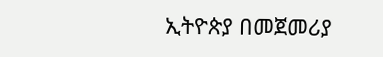ኢትዮጵያ በመጀመሪያ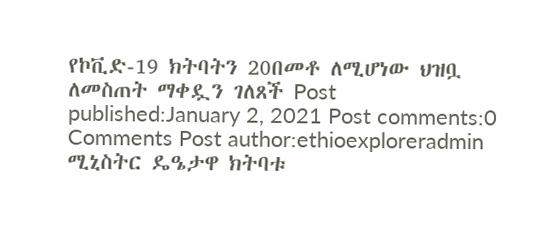የኮቪድ-19 ክትባትን 20በመቶ ለሚሆነው ህዝቧ ለመስጠት ማቀዷን ገለጸች Post published:January 2, 2021 Post comments:0 Comments Post author:ethioexploreradmin ሚኒስትር ዴዔታዋ ክትባቱ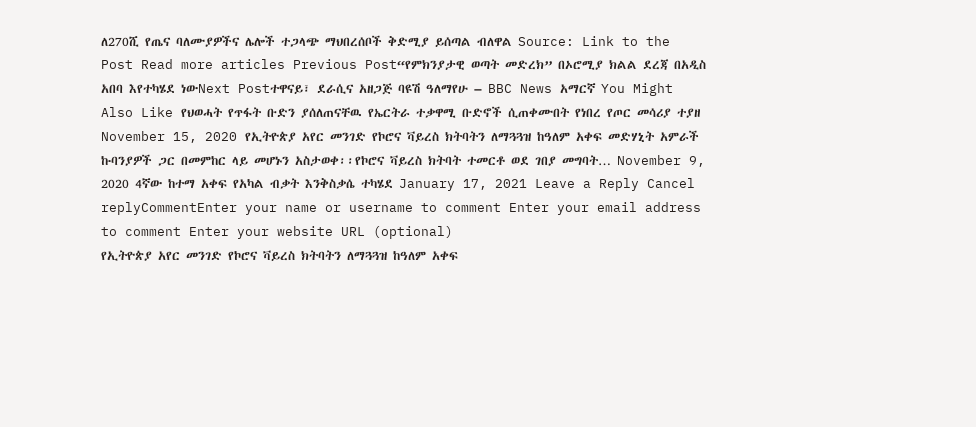ለ270ሺ የጤና ባለሙያዎችና ሌሎች ተጋላጭ ማህበረሰቦች ቅድሚያ ይሰጣል ብለዋል Source: Link to the Post Read more articles Previous Post“የምክንያታዊ ወጣት መድረክ” በኦሮሚያ ክልል ደረጃ በአዲስ አበባ እየተካሄደ ነውNext Postተዋናይ፣ ደራሲና አዘጋጅ ባዩሽ ዓለማየሁ – BBC News አማርኛ You Might Also Like የህወሓት የጥፋት ቡድን ያሰለጠናቸዉ የኤርትራ ተቃዋሚ ቡድኖች ሲጠቀሙበት የነበረ የጦር መሳሪያ ተያዘ November 15, 2020 የኢትዮጵያ አየር መንገድ የኮሮና ቫይረስ ክትባትን ለማጓጓዝ ከዓለም አቀፍ መድሃኒት አምራች ኩባንያዎች ጋር በመምከር ላይ መሆኑን አስታወቀ፡፡የኮሮና ቫይረስ ክትባት ተመርቶ ወደ ገበያ መግባት… November 9, 2020 4ኛው ከተማ አቀፍ የአካል ብቃት እንቅስቃሴ ተካሄደ January 17, 2021 Leave a Reply Cancel replyCommentEnter your name or username to comment Enter your email address to comment Enter your website URL (optional)
የኢትዮጵያ አየር መንገድ የኮሮና ቫይረስ ክትባትን ለማጓጓዝ ከዓለም አቀፍ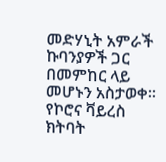መድሃኒት አምራች ኩባንያዎች ጋር በመምከር ላይ መሆኑን አስታወቀ፡፡የኮሮና ቫይረስ ክትባት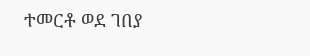ተመርቶ ወደ ገበያ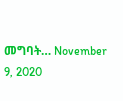መግባት… November 9, 2020